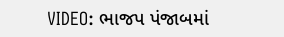VIDEO: ભાજપ પંજાબમાં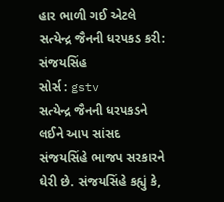હાર ભાળી ગઈ એટલે સત્યેન્દ્ર જૈનની ધરપકડ કરી: સંજયસિંહ
સોર્સ : gstv
સત્યેન્દ્ર જૈનની ધરપકડને લઈને આપ સાંસદ સંજયસિંહે ભાજપ સરકારને ઘેરી છે. સંજયસિંહે કહ્યું કે,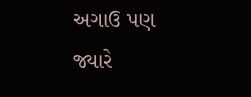અગાઉ પણ જ્યારે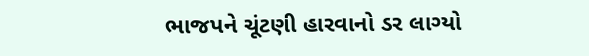ભાજપને ચૂંટણી હારવાનો ડર લાગ્યો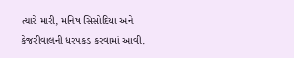ત્યારે મારી, મનિષ સિસોદિયા અને કેજરીવાલની ધરપકડ કરવામાં આવી.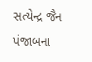સત્યેન્દ્ર જૈન પંજાબના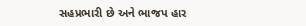સહપ્રભારી છે અને ભાજપ હાર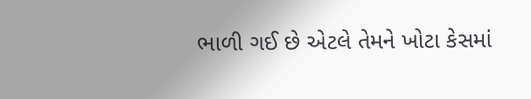ભાળી ગઈ છે એટલે તેમને ખોટા કેસમાં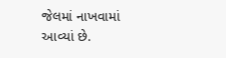જેલમાં નાખવામાં આવ્યાં છે.